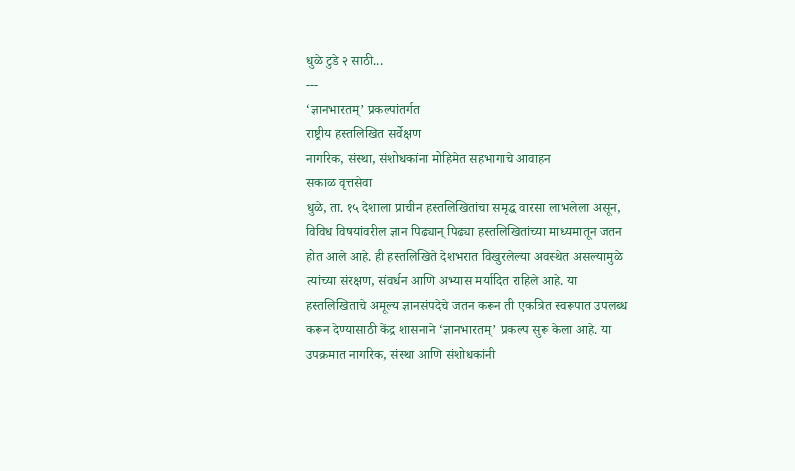धुळे टुडे २ साठी...
---
‘ज्ञानभारतम्’ प्रकल्पांतर्गत
राष्ट्रीय हस्तलिखित सर्वेक्षण
नागरिक, संस्था, संशोधकांना मोहिमेत सहभागाचे आवाहन
सकाळ वृत्तसेवा
धुळे, ता. १५ देशाला प्राचीन हस्तलिखितांचा समृद्ध वारसा लाभलेला असून, विविध विषयांवरील ज्ञान पिढ्यान् पिढ्या हस्तलिखितांच्या माध्यमातून जतन होत आले आहे. ही हस्तलिखिते देशभरात विखुरलेल्या अवस्थेत असल्यामुळे त्यांच्या संरक्षण, संवर्धन आणि अभ्यास मर्यादित राहिले आहे. या हस्तलिखिताचे अमूल्य ज्ञानसंपदेचे जतन करून ती एकत्रित स्वरूपात उपलब्ध करून देण्यासाठी केंद्र शासनाने ‘ज्ञानभारतम्’ प्रकल्प सुरू केला आहे. या उपक्रमात नागरिक, संस्था आणि संशोधकांनी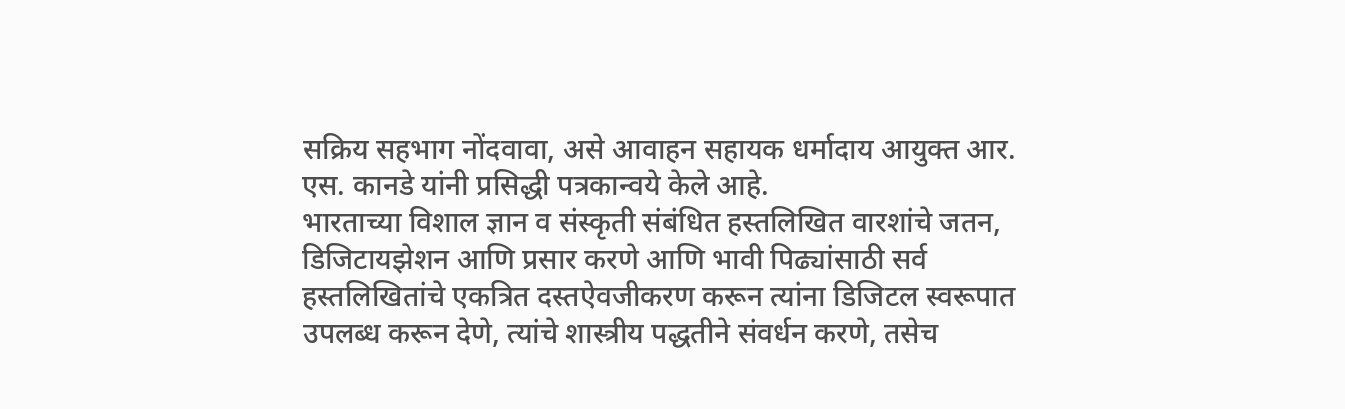सक्रिय सहभाग नोंदवावा, असे आवाहन सहायक धर्मादाय आयुक्त आर. एस. कानडे यांनी प्रसिद्धी पत्रकान्वये केले आहे.
भारताच्या विशाल ज्ञान व संस्कृती संबंधित हस्तलिखित वारशांचे जतन, डिजिटायझेशन आणि प्रसार करणे आणि भावी पिढ्यांसाठी सर्व हस्तलिखितांचे एकत्रित दस्तऐवजीकरण करून त्यांना डिजिटल स्वरूपात उपलब्ध करून देणे, त्यांचे शास्त्रीय पद्धतीने संवर्धन करणे, तसेच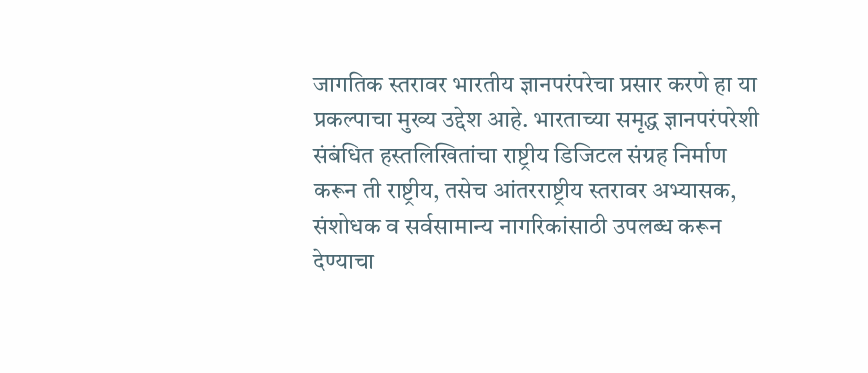जागतिक स्तरावर भारतीय ज्ञानपरंपरेचा प्रसार करणे हा या प्रकल्पाचा मुख्य उद्देश आहे. भारताच्या समृद्ध ज्ञानपरंपरेशी संबंधित हस्तलिखितांचा राष्ट्रीय डिजिटल संग्रह निर्माण करून ती राष्ट्रीय, तसेच आंतरराष्ट्रीय स्तरावर अभ्यासक, संशोधक व सर्वसामान्य नागरिकांसाठी उपलब्ध करून देण्याचा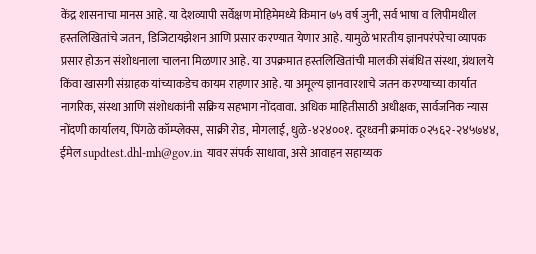केंद्र शासनाचा मानस आहे. या देशव्यापी सर्वेक्षण मोहिमेमध्ये किमान ७५ वर्ष जुनी, सर्व भाषा व लिपीमधील हस्तलिखितांचे जतन, डिजिटायझेशन आणि प्रसार करण्यात येणार आहे. यामुळे भारतीय ज्ञानपरंपरेचा व्यापक प्रसार होऊन संशोधनाला चालना मिळणार आहे. या उपक्रमात हस्तलिखितांची मालकी संबंधित संस्था, ग्रंथालये किंवा खासगी संग्राहक यांच्याकडेच कायम राहणार आहे. या अमूल्य ज्ञानवारशाचे जतन करण्याच्या कार्यात नागरिक, संस्था आणि संशोधकांनी सक्रिय सहभाग नोंदवावा. अधिक माहितीसाठी अधीक्षक, सार्वजनिक न्यास नोंदणी कार्यालय, पिंगळे कॉम्प्लेक्स, साक्री रोड, मोगलाई, धुळे-४२४००१. दूरध्वनी क्रमांक ०२५६२-२४५७४४, ईमेल supdtest.dhl-mh@gov.in यावर संपर्क साधावा, असे आवाहन सहाय्यक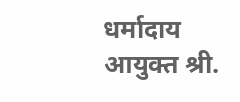धर्मादाय आयुक्त श्री.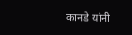कानडे यांनी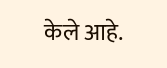केले आहे.